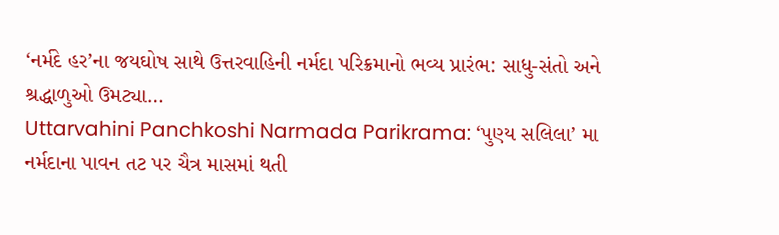‘નર્મદે હર’ના જયઘોષ સાથે ઉત્તરવાહિની નર્મદા પરિક્રમાનો ભવ્ય પ્રારંભ: સાધુ-સંતો અને શ્રદ્ધાળુઓ ઉમટ્યા…
Uttarvahini Panchkoshi Narmada Parikrama: ‘પુણ્ય સલિલા’ મા નર્મદાના પાવન તટ પર ચૈત્ર માસમાં થતી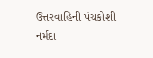ઉત્તરવાહિની પંચકોશી નર્મદા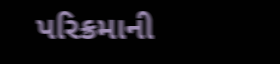પરિક્રમાની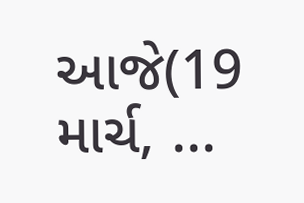આજે(19 માર્ચ, ...